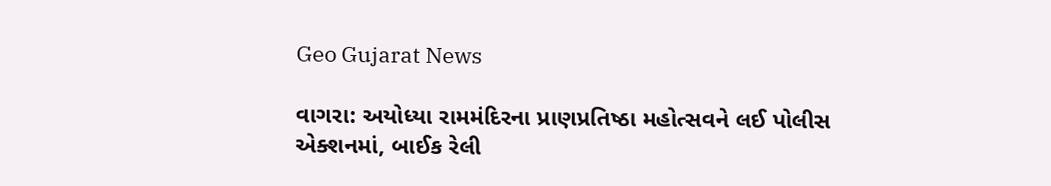Geo Gujarat News

વાગરા: અયોધ્યા રામમંદિરના પ્રાણપ્રતિષ્ઠા મહોત્સવને લઈ પોલીસ એક્શનમાં, બાઈક રેલી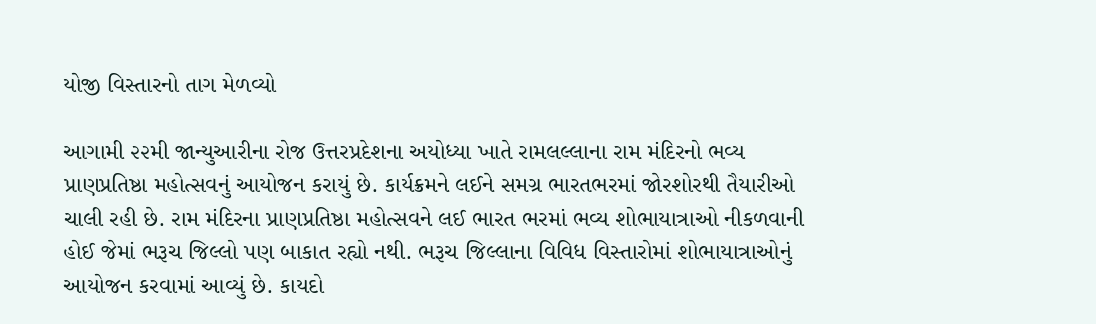યોજી વિસ્તારનો તાગ મેળવ્યો

આગામી ૨૨મી જાન્યુઆરીના રોજ ઉત્તરપ્રદેશના અયોધ્યા ખાતે રામલલ્લાના રામ મંદિરનો ભવ્ય પ્રાણપ્રતિષ્ઠા મહોત્સવનું આયોજન કરાયું છે. કાર્યક્રમને લઈને સમગ્ર ભારતભરમાં જોરશોરથી તૈયારીઓ ચાલી રહી છે. રામ મંદિરના પ્રાણપ્રતિષ્ઠા મહોત્સવને લઈ ભારત ભરમાં ભવ્ય શોભાયાત્રાઓ નીકળવાની હોઈ જેમાં ભરૂચ જિલ્લો પણ બાકાત રહ્યો નથી. ભરૂચ જિલ્લાના વિવિધ વિસ્તારોમાં શોભાયાત્રાઓનું આયોજન કરવામાં આવ્યું છે. કાયદો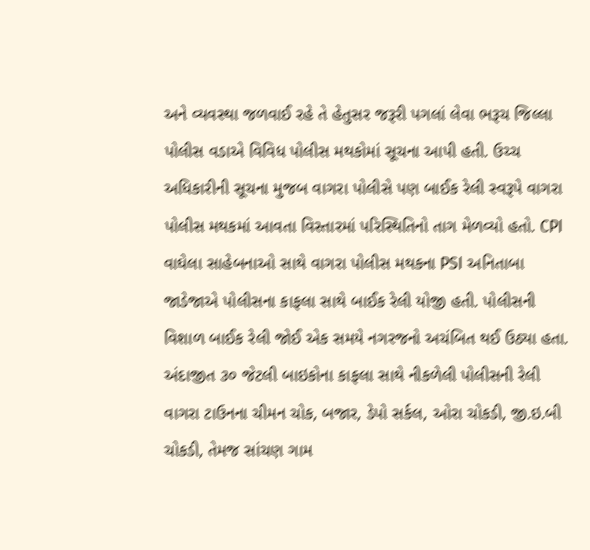અને વ્યવસ્થા જળવાઈ રહે તે હેતુસર જરૂરી પગલાં લેવા ભરૂચ જિલ્લા પોલીસ વડાએ વિવિધ પોલીસ મથકોમાં સૂચના આપી હતી. ઉચ્ચ અધિકારીની સૂચના મુજબ વાગરા પોલીસે પણ બાઈક રેલી સ્વરૂપે વાગરા પોલીસ મથકમાં આવતા વિસ્તારમાં પરિસ્થિતિનો તાગ મેળવ્યો હતો. CPI વાઘેલા સાહેબનાઓ સાથે વાગરા પોલીસ મથકના PSI અનિતાબા જાડેજાએ પોલીસના કાફલા સાથે બાઈક રેલી યોજી હતી. પોલીસની વિશાળ બાઈક રેલી જોઈ એક સમયે નગરજનો અચંબિત થઈ ઉઠ્યા હતા. અંદાજીત ૩૦ જેટલી બાઇકોના કાફલા સાથે નીકળેલી પોલીસની રેલી વાગરા ટાઉનના ચીમન ચોક, બજાર, ડેપો સર્કલ, ઓરા ચોકડી, જી.ઇ.બી ચોકડી, તેમજ સાંચણ ગામ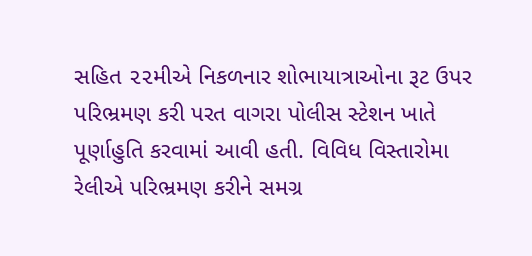સહિત ૨૨મીએ નિકળનાર શોભાયાત્રાઓના રૂટ ઉપર પરિભ્રમણ કરી પરત વાગરા પોલીસ સ્ટેશન ખાતે પૂર્ણાહુતિ કરવામાં આવી હતી. વિવિધ વિસ્તારોમા રેલીએ પરિભ્રમણ કરીને સમગ્ર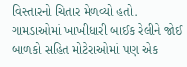વિસ્તારનો ચિતાર મેળવ્યો હતો. ગામડાઓમાં ખાખીધારી બાઈક રેલીને જોઈ બાળકો સહિત મોટેરાઓમાં પણ એક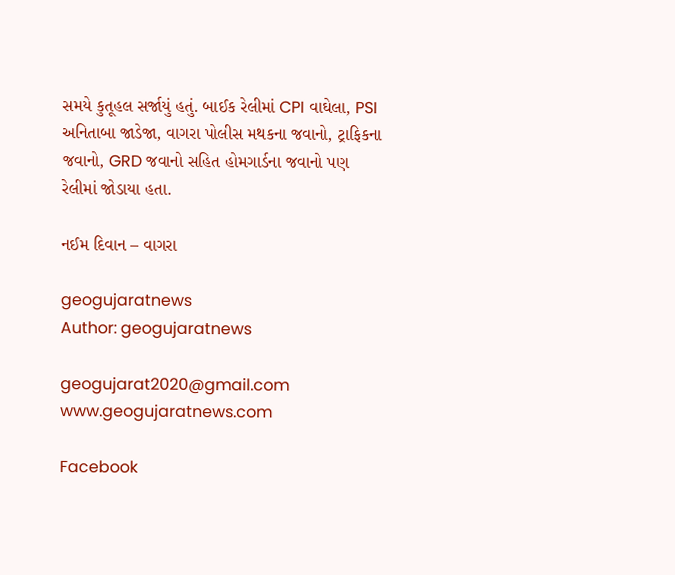સમયે કુતૂહલ સર્જાયું હતું. બાઈક રેલીમાં CPI વાઘેલા, PSI અનિતાબા જાડેજા, વાગરા પોલીસ મથકના જવાનો, ટ્રાફિકના જવાનો, GRD જવાનો સહિત હોમગાર્ડના જવાનો પણ રેલીમાં જોડાયા હતા.

નઈમ દિવાન – વાગરા

geogujaratnews
Author: geogujaratnews

geogujarat2020@gmail.com www.geogujaratnews.com

Facebook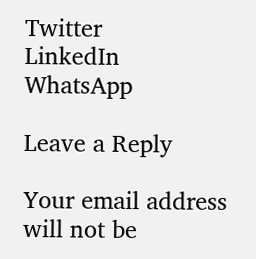Twitter
LinkedIn
WhatsApp

Leave a Reply

Your email address will not be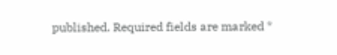published. Required fields are marked *